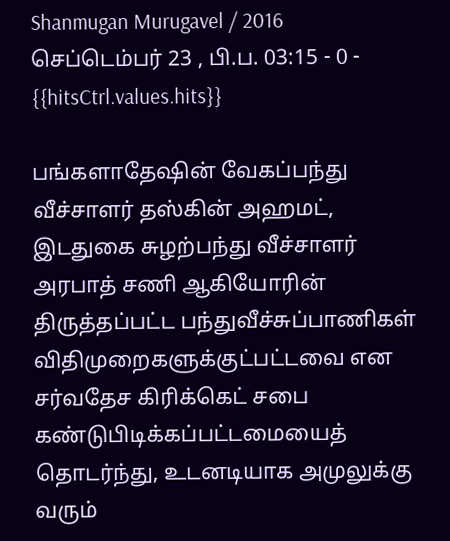Shanmugan Murugavel / 2016 செப்டெம்பர் 23 , பி.ப. 03:15 - 0 - {{hitsCtrl.values.hits}}

பங்களாதேஷின் வேகப்பந்து வீச்சாளர் தஸ்கின் அஹமட், இடதுகை சுழற்பந்து வீச்சாளர் அரபாத் சணி ஆகியோரின் திருத்தப்பட்ட பந்துவீச்சுப்பாணிகள் விதிமுறைகளுக்குட்பட்டவை என சர்வதேச கிரிக்கெட் சபை கண்டுபிடிக்கப்பட்டமையைத் தொடர்ந்து, உடனடியாக அமுலுக்கு வரும்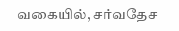வகையில், சர்வதேச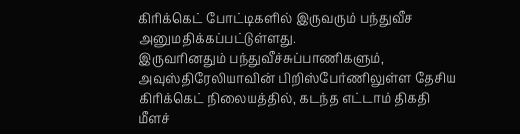கிரிக்கெட் போட்டிகளில் இருவரும் பந்துவீச அனுமதிக்கப்பட்டுள்ளது.
இருவரினதும் பந்துவீச்சுப்பாணிகளும், அவுஸ்திரேலியாவின் பிறிஸ்பேர்ணிலுள்ள தேசிய கிரிக்கெட் நிலையத்தில், கடந்த எட்டாம் திகதி மீளச்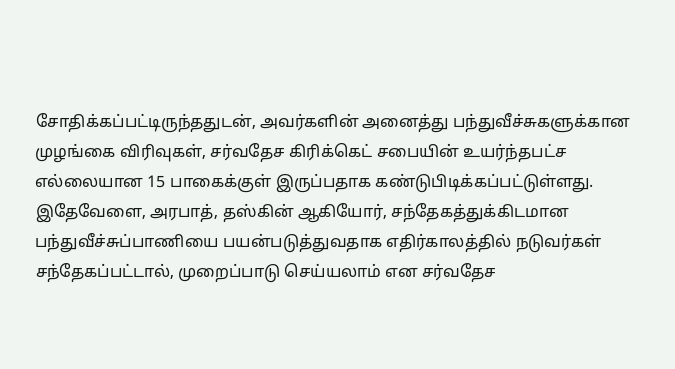சோதிக்கப்பட்டிருந்ததுடன், அவர்களின் அனைத்து பந்துவீச்சுகளுக்கான முழங்கை விரிவுகள், சர்வதேச கிரிக்கெட் சபையின் உயர்ந்தபட்ச எல்லையான 15 பாகைக்குள் இருப்பதாக கண்டுபிடிக்கப்பட்டுள்ளது.
இதேவேளை, அரபாத், தஸ்கின் ஆகியோர், சந்தேகத்துக்கிடமான பந்துவீச்சுப்பாணியை பயன்படுத்துவதாக எதிர்காலத்தில் நடுவர்கள் சந்தேகப்பட்டால், முறைப்பாடு செய்யலாம் என சர்வதேச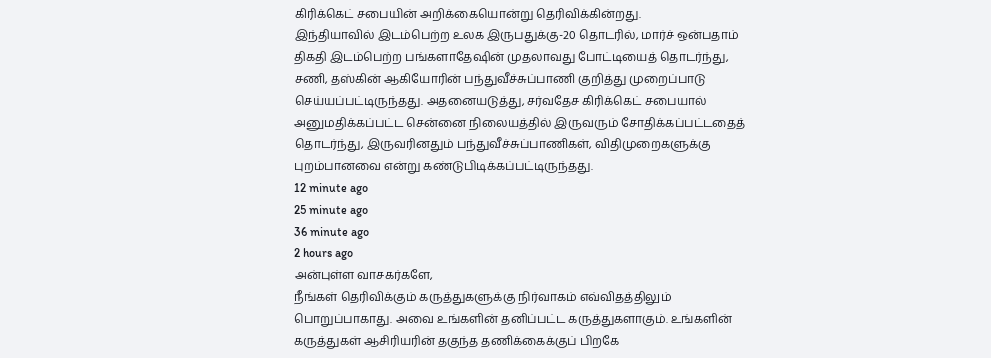கிரிக்கெட் சபையின் அறிக்கையொன்று தெரிவிக்கின்றது.
இந்தியாவில் இடம்பெற்ற உலக இருபதுக்கு-20 தொடரில், மார்ச் ஒன்பதாம் திகதி இடம்பெற்ற பங்களாதேஷின் முதலாவது போட்டியைத் தொடர்ந்து, சணி, தஸ்கின் ஆகியோரின் பந்துவீச்சுப்பாணி குறித்து முறைப்பாடு செய்யப்பட்டிருந்தது. அதனையடுத்து, சர்வதேச கிரிக்கெட் சபையால் அனுமதிக்கப்பட்ட சென்னை நிலையத்தில் இருவரும் சோதிக்கப்பட்டதைத் தொடர்ந்து, இருவரினதும் பந்துவீச்சுப்பாணிகள், விதிமுறைகளுக்கு புறம்பானவை என்று கண்டுபிடிக்கப்பட்டிருந்தது.
12 minute ago
25 minute ago
36 minute ago
2 hours ago
அன்புள்ள வாசகர்களே,
நீங்கள் தெரிவிக்கும் கருத்துகளுக்கு நிர்வாகம் எவ்விதத்திலும் பொறுப்பாகாது. அவை உங்களின் தனிப்பட்ட கருத்துகளாகும். உங்களின் கருத்துகள் ஆசிரியரின் தகுந்த தணிக்கைக்குப் பிறகே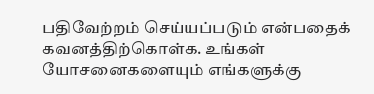பதிவேற்றம் செய்யப்படும் என்பதைக் கவனத்திற்கொள்க. உங்கள் யோசனைகளையும் எங்களுக்கு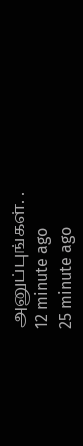அனுப்புங்கள். .
12 minute ago
25 minute ago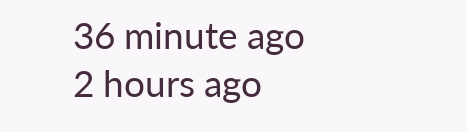36 minute ago
2 hours ago